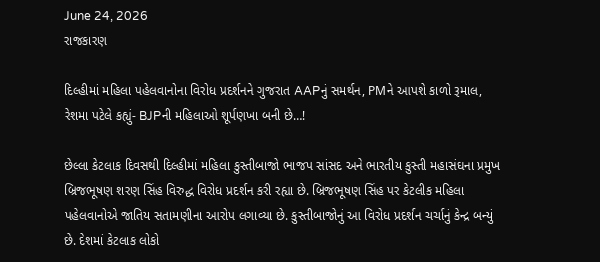June 24, 2026
રાજકારણ

દિલ્હીમાં મહિલા પહેલવાનોના વિરોધ પ્રદર્શનને ગુજરાત AAPનું સમર્થન, PMને આપશે કાળો રૂમાલ, રેશમા પટેલે કહ્યું- BJPની મહિલાઓ શૂર્પણખા બની છે…!

છેલ્લા કેટલાક દિવસથી દિલ્હીમાં મહિલા કુસ્તીબાજો ભાજપ સાંસદ અને ભારતીય કુસ્તી મહાસંઘના પ્રમુખ બ્રિજભૂષણ શરણ સિંહ વિરુદ્ધ વિરોધ પ્રદર્શન કરી રહ્યા છે. બ્રિજભૂષણ સિંહ પર કેટલીક મહિલા પહેલવાનોએ જાતિય સતામણીના આરોપ લગાવ્યા છે. કુસ્તીબાજોનું આ વિરોધ પ્રદર્શન ચર્ચાનું કેન્દ્ર બન્યું છે. દેશમાં કેટલાક લોકો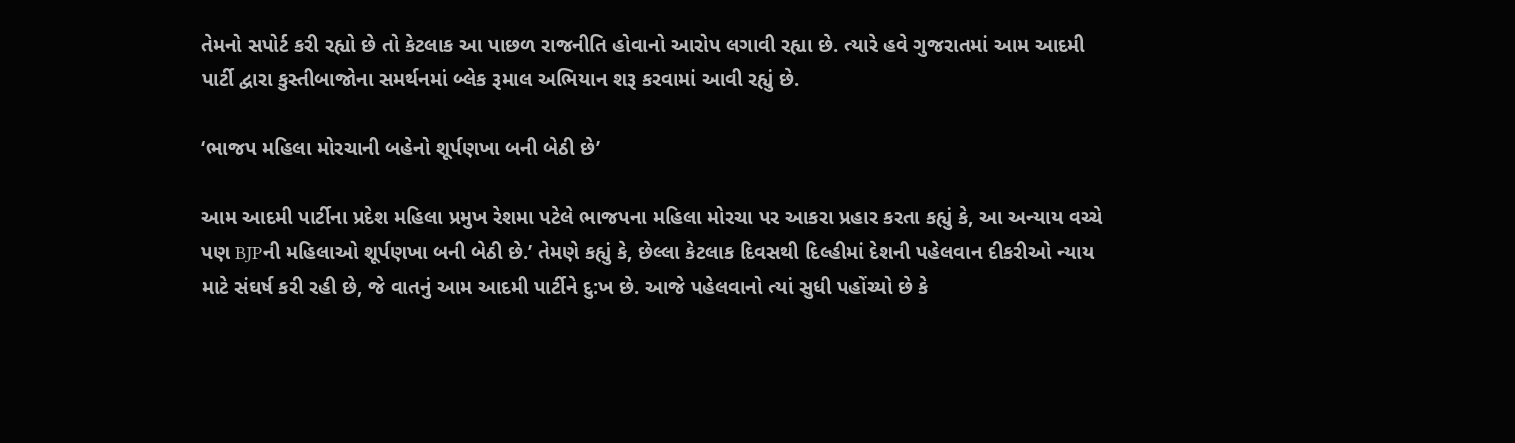તેમનો સપોર્ટ કરી રહ્યો છે તો કેટલાક આ પાછળ રાજનીતિ હોવાનો આરોપ લગાવી રહ્યા છે. ત્યારે હવે ગુજરાતમાં આમ આદમી પાર્ટી દ્વારા કુસ્તીબાજોના સમર્થનમાં બ્લેક રૂમાલ અભિયાન શરૂ કરવામાં આવી રહ્યું છે.

‘ભાજપ મહિલા મોરચાની બહેનો શૂર્પણખા બની બેઠી છે’

આમ આદમી પાર્ટીના પ્રદેશ મહિલા પ્રમુખ રેશમા પટેલે ભાજપના મહિલા મોરચા પર આકરા પ્રહાર કરતા કહ્યું કે, આ અન્યાય વચ્ચે પણ BJPની મહિલાઓ શૂર્પણખા બની બેઠી છે.’ તેમણે કહ્યું કે, છેલ્લા કેટલાક દિવસથી દિલ્હીમાં દેશની પહેલવાન દીકરીઓ ન્યાય માટે સંઘર્ષ કરી રહી છે, જે વાતનું આમ આદમી પાર્ટીને દુ:ખ છે. આજે પહેલવાનો ત્યાં સુધી પહોંચ્યો છે કે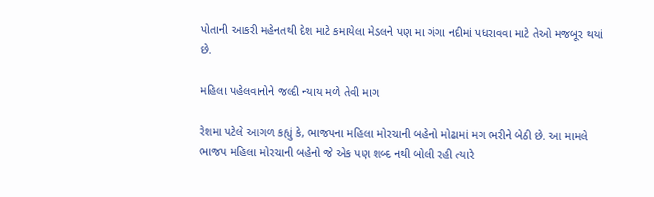પોતાની આકરી મહેનતથી દેશ માટે કમાયેલા મેડલને પણ મા ગંગા નદીમાં પધરાવવા માટે તેઓ મજબૂર થયાં છે.

મહિલા પહેલવાનોને જલ્દી ન્યાય મળે તેવી માગ

રેશમા પટેલે આગળ કહ્યું કે, ભાજપના મહિલા મોરચાની બહેનો મોઢામાં મગ ભરીને બેઠી છે. આ મામલે ભાજપ મહિલા મોરચાની બહેનો જે એક પણ શબ્દ નથી બોલી રહી ત્યારે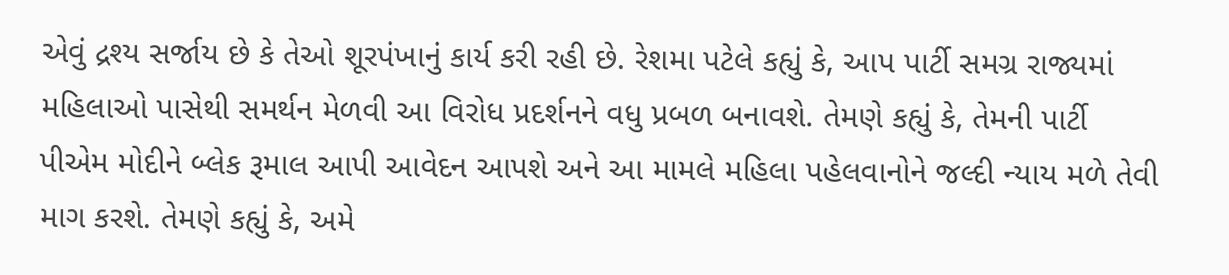એવું દ્રશ્ય સર્જાય છે કે તેઓ શૂરપંખાનું કાર્ય કરી રહી છે. રેશમા પટેલે કહ્યું કે, આપ પાર્ટી સમગ્ર રાજ્યમાં મહિલાઓ પાસેથી સમર્થન મેળવી આ વિરોધ પ્રદર્શનને વધુ પ્રબળ બનાવશે. તેમણે કહ્યું કે, તેમની પાર્ટી પીએમ મોદીને બ્લેક રૂમાલ આપી આવેદન આપશે અને આ મામલે મહિલા પહેલવાનોને જલ્દી ન્યાય મળે તેવી માગ કરશે. તેમણે કહ્યું કે, અમે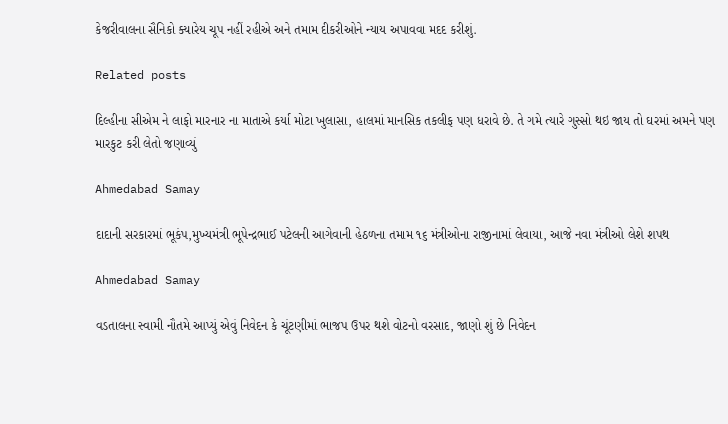કેજરીવાલના સૈનિકો ક્યારેય ચૂપ નહીં રહીએ અને તમામ દીકરીઓને ન્યાય અપાવવા મદદ કરીશું.

Related posts

દિલ્હીના સીએમ ને લાફો મારનાર ના માતાએ કર્યા મોટા ખુલાસા, હાલમાં માનસિક તકલીફ પણ ધરાવે છે. તે ગમે ત્‍યારે ગુસ્‍સો થઇ જાય તો ઘરમાં અમને પણ મારકુટ કરી લેતો જણાવ્યું

Ahmedabad Samay

દાદાની સરકારમાં ભૂકંપ,મુખ્યમંત્રી ભૂપેન્દ્રભાઈ પટેલની આગેવાની હેઠળના તમામ ૧૬ મંત્રીઓના રાજીનામાં લેવાયા, આજે નવા મંત્રીઓ લેશે શપથ

Ahmedabad Samay

વડતાલના સ્વામી નૌતમે આપ્યું એવું નિવેદન કે ચૂંટણીમાં ભાજપ ઉપર થશે વોટનો વરસાદ, જાણો શું છે નિવેદન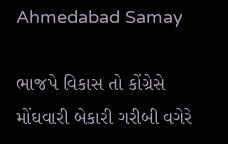Ahmedabad Samay

ભાજપે વિકાસ તો કોંગ્રેસે મોંઘવારી બેકારી ગરીબી વગેરે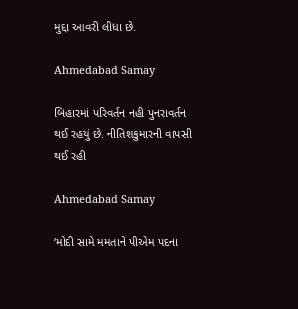મુદ્દા આવરી લીધા છે.

Ahmedabad Samay

બિહારમાં પરિવર્તન નહી પુનરાવર્તન થઈ રહયું છે. નીતિશકુમારની વાપસી થઈ રહી

Ahmedabad Samay

‘મોદી સામે મમતાને પીએમ પદના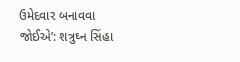ઉમેદવાર બનાવવા જોઈએ’: શત્રુઘ્ન સિંહા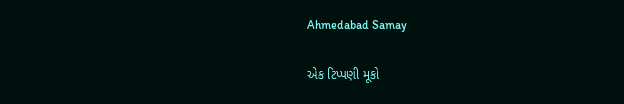Ahmedabad Samay

એક ટિપ્પણી મૂકો